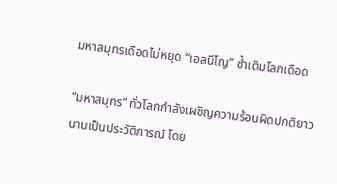มหาสมุทรเดือดไม่หยุด “เอลนีโญ” ซ้ำเติมโลกเดือด

“มหาสมุทร” ทั่วโลกกำลังเผชิญความร้อนผิดปกติยาวนานเป็นประวัติการณ์ โดย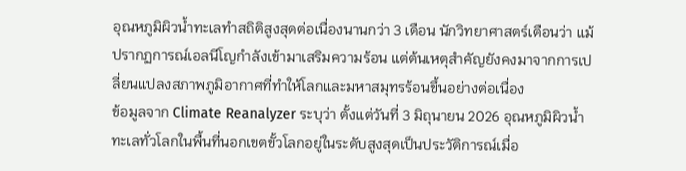อุณหภูมิผิวน้ำทะเลทำสถิติสูงสุดต่อเนื่องนานกว่า 3 เดือน นักวิทยาศาสตร์เตือนว่า แม้ปรากฏการณ์เอลนีโญกำลังเข้ามาเสริมความร้อน แต่ต้นเหตุสำคัญยังคงมาจากการเปลี่ยนแปลงสภาพภูมิอากาศที่ทำให้โลกและมหาสมุทรร้อนขึ้นอย่างต่อเนื่อง
ข้อมูลจาก Climate Reanalyzer ระบุว่า ตั้งแต่วันที่ 3 มิถุนายน 2026 อุณหภูมิผิวน้ำทะเลทั่วโลกในพื้นที่นอกเขตขั้วโลกอยู่ในระดับสูงสุดเป็นประวัติการณ์เมื่อ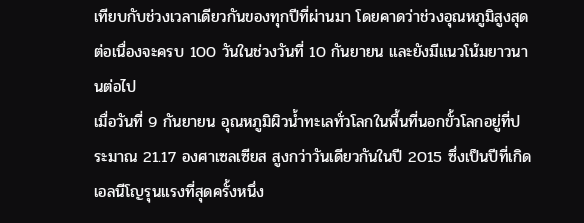เทียบกับช่วงเวลาเดียวกันของทุกปีที่ผ่านมา โดยคาดว่าช่วงอุณหภูมิสูงสุดต่อเนื่องจะครบ 100 วันในช่วงวันที่ 10 กันยายน และยังมีแนวโน้มยาวนานต่อไป
เมื่อวันที่ 9 กันยายน อุณหภูมิผิวน้ำทะเลทั่วโลกในพื้นที่นอกขั้วโลกอยู่ที่ประมาณ 21.17 องศาเซลเซียส สูงกว่าวันเดียวกันในปี 2015 ซึ่งเป็นปีที่เกิดเอลนีโญรุนแรงที่สุดครั้งหนึ่ง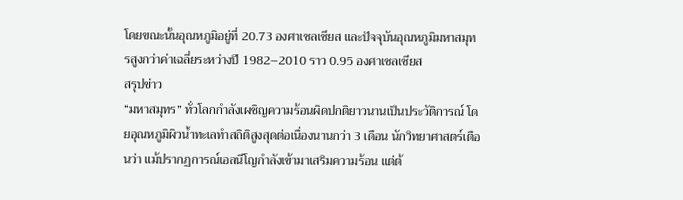โดยขณะนั้นอุณหภูมิอยู่ที่ 20.73 องศาเซลเซียส และปัจจุบันอุณหภูมิมหาสมุทรสูงกว่าค่าเฉลี่ยระหว่างปี 1982–2010 ราว 0.95 องศาเซลเซียส
สรุปข่าว
“มหาสมุทร” ทั่วโลกกำลังเผชิญความร้อนผิดปกติยาวนานเป็นประวัติการณ์ โดยอุณหภูมิผิวน้ำทะเลทำสถิติสูงสุดต่อเนื่องนานกว่า 3 เดือน นักวิทยาศาสตร์เตือนว่า แม้ปรากฏการณ์เอลนีโญกำลังเข้ามาเสริมความร้อน แต่ต้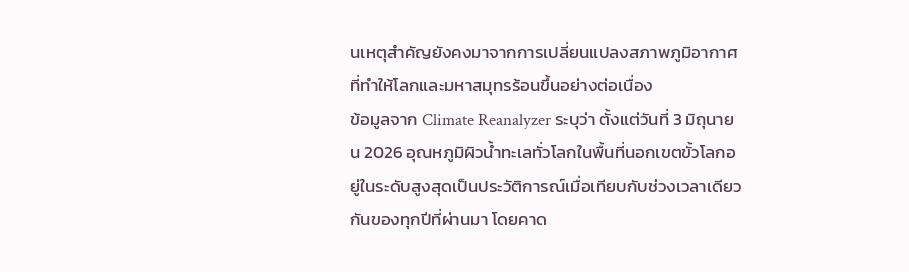นเหตุสำคัญยังคงมาจากการเปลี่ยนแปลงสภาพภูมิอากาศที่ทำให้โลกและมหาสมุทรร้อนขึ้นอย่างต่อเนื่อง
ข้อมูลจาก Climate Reanalyzer ระบุว่า ตั้งแต่วันที่ 3 มิถุนายน 2026 อุณหภูมิผิวน้ำทะเลทั่วโลกในพื้นที่นอกเขตขั้วโลกอยู่ในระดับสูงสุดเป็นประวัติการณ์เมื่อเทียบกับช่วงเวลาเดียวกันของทุกปีที่ผ่านมา โดยคาด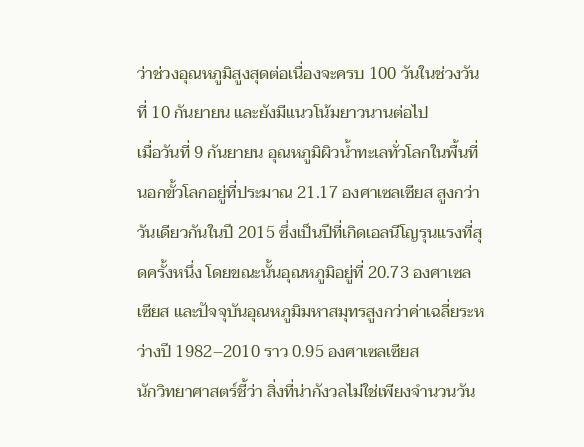ว่าช่วงอุณหภูมิสูงสุดต่อเนื่องจะครบ 100 วันในช่วงวันที่ 10 กันยายน และยังมีแนวโน้มยาวนานต่อไป
เมื่อวันที่ 9 กันยายน อุณหภูมิผิวน้ำทะเลทั่วโลกในพื้นที่นอกขั้วโลกอยู่ที่ประมาณ 21.17 องศาเซลเซียส สูงกว่าวันเดียวกันในปี 2015 ซึ่งเป็นปีที่เกิดเอลนีโญรุนแรงที่สุดครั้งหนึ่ง โดยขณะนั้นอุณหภูมิอยู่ที่ 20.73 องศาเซลเซียส และปัจจุบันอุณหภูมิมหาสมุทรสูงกว่าค่าเฉลี่ยระหว่างปี 1982–2010 ราว 0.95 องศาเซลเซียส
นักวิทยาศาสตร์ชี้ว่า สิ่งที่น่ากังวลไม่ใช่เพียงจำนวนวัน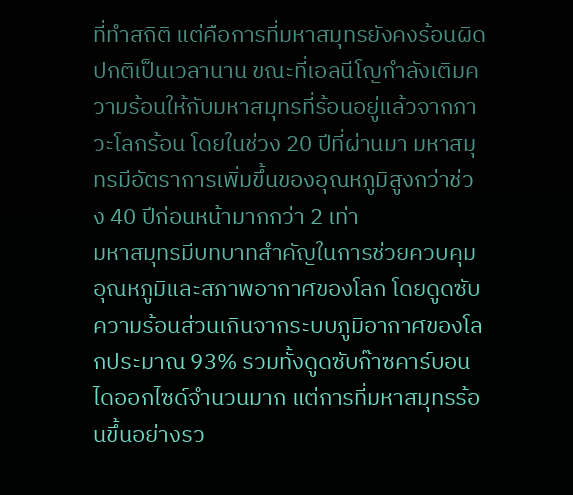ที่ทำสถิติ แต่คือการที่มหาสมุทรยังคงร้อนผิดปกติเป็นเวลานาน ขณะที่เอลนีโญกำลังเติมความร้อนให้กับมหาสมุทรที่ร้อนอยู่แล้วจากภาวะโลกร้อน โดยในช่วง 20 ปีที่ผ่านมา มหาสมุทรมีอัตราการเพิ่มขึ้นของอุณหภูมิสูงกว่าช่วง 40 ปีก่อนหน้ามากกว่า 2 เท่า
มหาสมุทรมีบทบาทสำคัญในการช่วยควบคุมอุณหภูมิและสภาพอากาศของโลก โดยดูดซับความร้อนส่วนเกินจากระบบภูมิอากาศของโลกประมาณ 93% รวมทั้งดูดซับก๊าซคาร์บอนไดออกไซด์จำนวนมาก แต่การที่มหาสมุทรร้อนขึ้นอย่างรว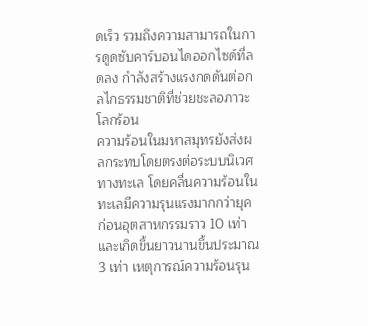ดเร็ว รวมถึงความสามารถในการดูดซับคาร์บอนไดออกไซด์ที่ลดลง กำลังสร้างแรงกดดันต่อกลไกธรรมชาติที่ช่วยชะลอภาวะโลกร้อน
ความร้อนในมหาสมุทรยังส่งผลกระทบโดยตรงต่อระบบนิเวศทางทะเล โดยคลื่นความร้อนในทะเลมีความรุนแรงมากกว่ายุคก่อนอุตสาหกรรมราว 10 เท่า และเกิดขึ้นยาวนานขึ้นประมาณ 3 เท่า เหตุการณ์ความร้อนรุน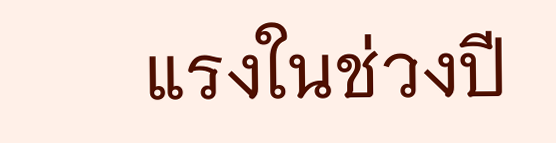แรงในช่วงปี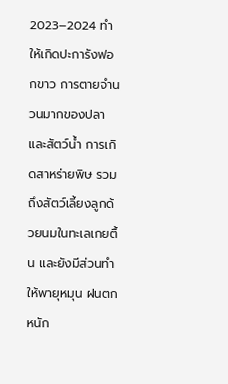2023–2024 ทำให้เกิดปะการังฟอกขาว การตายจำนวนมากของปลาและสัตว์น้ำ การเกิดสาหร่ายพิษ รวมถึงสัตว์เลี้ยงลูกด้วยนมในทะเลเกยตื้น และยังมีส่วนทำให้พายุหมุน ฝนตกหนัก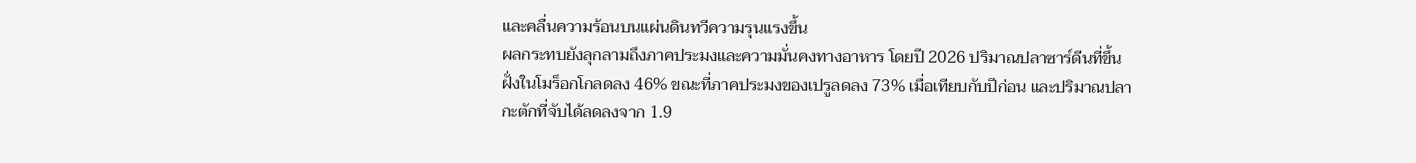และคลื่นความร้อนบนแผ่นดินทวีความรุนแรงขึ้น
ผลกระทบยังลุกลามถึงภาคประมงและความมั่นคงทางอาหาร โดยปี 2026 ปริมาณปลาซาร์ดีนที่ขึ้นฝั่งในโมร็อกโกลดลง 46% ขณะที่ภาคประมงของเปรูลดลง 73% เมื่อเทียบกับปีก่อน และปริมาณปลากะตักที่จับได้ลดลงจาก 1.9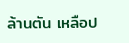ล้านตัน เหลือป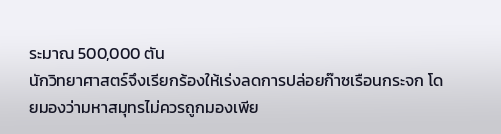ระมาณ 500,000 ตัน
นักวิทยาศาสตร์จึงเรียกร้องให้เร่งลดการปล่อยก๊าซเรือนกระจก โดยมองว่ามหาสมุทรไม่ควรถูกมองเพีย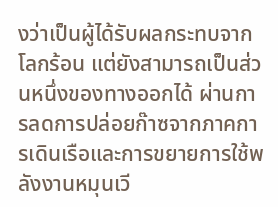งว่าเป็นผู้ได้รับผลกระทบจากโลกร้อน แต่ยังสามารถเป็นส่วนหนึ่งของทางออกได้ ผ่านการลดการปล่อยก๊าซจากภาคการเดินเรือและการขยายการใช้พลังงานหมุนเวี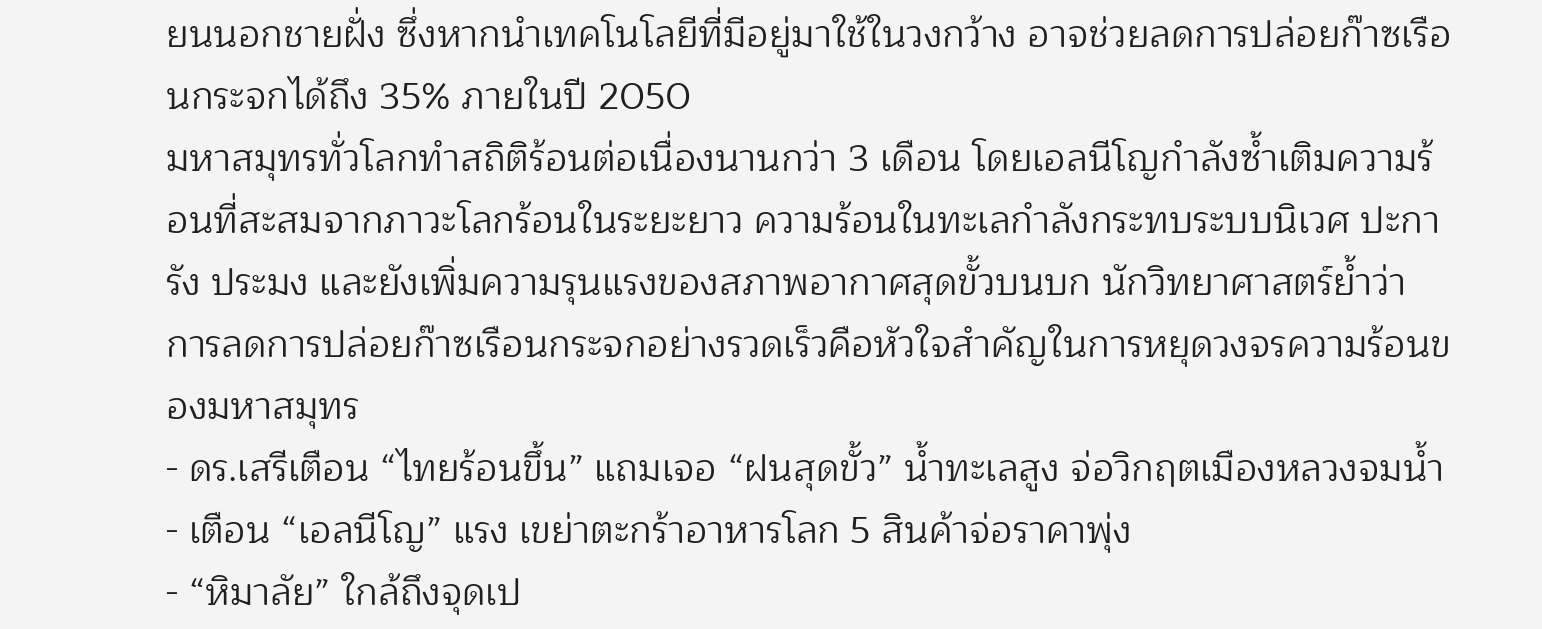ยนนอกชายฝั่ง ซึ่งหากนำเทคโนโลยีที่มีอยู่มาใช้ในวงกว้าง อาจช่วยลดการปล่อยก๊าซเรือนกระจกได้ถึง 35% ภายในปี 2050
มหาสมุทรทั่วโลกทำสถิติร้อนต่อเนื่องนานกว่า 3 เดือน โดยเอลนีโญกำลังซ้ำเติมความร้อนที่สะสมจากภาวะโลกร้อนในระยะยาว ความร้อนในทะเลกำลังกระทบระบบนิเวศ ปะการัง ประมง และยังเพิ่มความรุนแรงของสภาพอากาศสุดขั้วบนบก นักวิทยาศาสตร์ย้ำว่า การลดการปล่อยก๊าซเรือนกระจกอย่างรวดเร็วคือหัวใจสำคัญในการหยุดวงจรความร้อนของมหาสมุทร
- ดร.เสรีเตือน “ไทยร้อนขึ้น” แถมเจอ “ฝนสุดขั้ว” น้ำทะเลสูง จ่อวิกฤตเมืองหลวงจมน้ำ
- เตือน “เอลนีโญ” แรง เขย่าตะกร้าอาหารโลก 5 สินค้าจ่อราคาพุ่ง
- “หิมาลัย” ใกล้ถึงจุดเป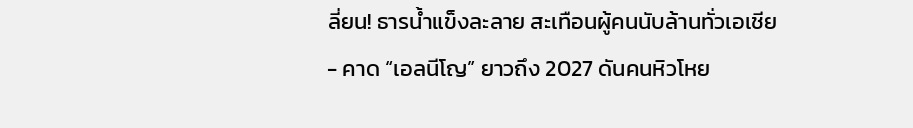ลี่ยน! ธารน้ำแข็งละลาย สะเทือนผู้คนนับล้านทั่วเอเชีย
- คาด “เอลนีโญ” ยาวถึง 2027 ดันคนหิวโหย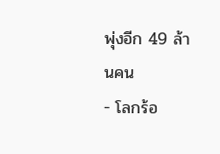พุ่งอีก 49 ล้านคน
- โลกร้อ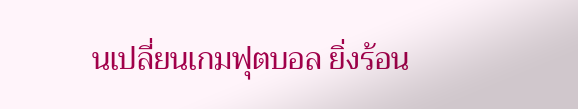นเปลี่ยนเกมฟุตบอล ยิ่งร้อน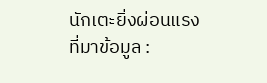นักเตะยิ่งผ่อนแรง
ที่มาข้อมูล :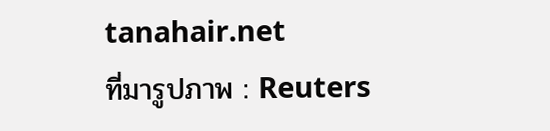tanahair.net
ที่มารูปภาพ : Reuters